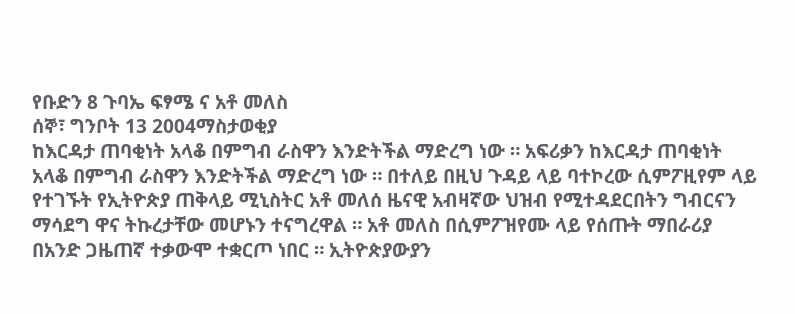የቡድን 8 ጉባኤ ፍፃሜ ና አቶ መለስ
ሰኞ፣ ግንቦት 13 2004ማስታወቂያ
ከእርዳታ ጠባቂነት አላቆ በምግብ ራስዋን እንድትችል ማድረግ ነው ። አፍሪቃን ከእርዳታ ጠባቂነት አላቆ በምግብ ራስዋን እንድትችል ማድረግ ነው ። በተለይ በዚህ ጉዳይ ላይ ባተኮረው ሲምፖዚየም ላይ የተገኙት የኢትዮጵያ ጠቅላይ ሚኒስትር አቶ መለሰ ዜናዊ አብዛኛው ህዝብ የሚተዳደርበትን ግብርናን ማሳደግ ዋና ትኩረታቸው መሆኑን ተናግረዋል ። አቶ መለስ በሲምፖዝየሙ ላይ የሰጡት ማበራሪያ በአንድ ጋዜጠኛ ተቃውሞ ተቋርጦ ነበር ። ኢትዮጵያውያን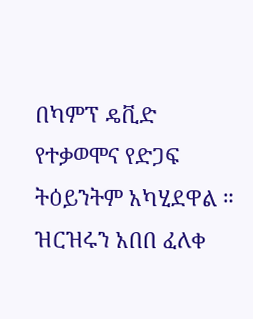በካምፕ ዴቪድ የተቃወሞና የድጋፍ ትዕይንትም አካሂደዋል ። ዝርዝሩን አበበ ፈለቀ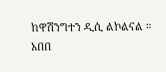ከዋሽንግተን ዲሲ ልኮልናል ።
አበበ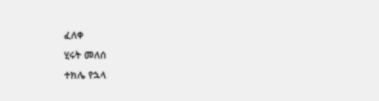ፈለቀ
ሂሩት መለሰ
ተክሌ የኋላ